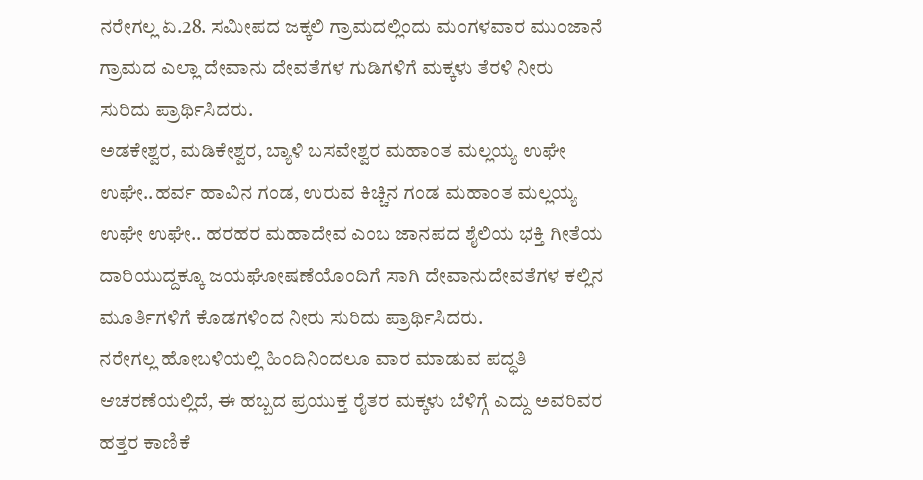ನರೇಗಲ್ಲ ಏ.28. ಸಮೀಪದ ಜಕ್ಕಲಿ ಗ್ರಾಮದಲ್ಲಿಂದು ಮಂಗಳವಾರ ಮುಂಜಾನೆ ಗ್ರಾಮದ ಎಲ್ಲಾ ದೇವಾನು ದೇವತೆಗಳ ಗುಡಿಗಳಿಗೆ ಮಕ್ಕಳು ತೆರಳಿ ನೀರು ಸುರಿದು ಪ್ರಾರ್ಥಿಸಿದರು.
ಅಡಕೇಶ್ವರ, ಮಡಿಕೇಶ್ವರ, ಬ್ಯಾಳಿ ಬಸವೇಶ್ವರ ಮಹಾಂತ ಮಲ್ಲಯ್ಯ ಉಘೇ ಉಘೇ..ಹರ್ವ ಹಾವಿನ ಗಂಡ, ಉರುವ ಕಿಚ್ಚಿನ ಗಂಡ ಮಹಾಂತ ಮಲ್ಲಯ್ಯ ಉಘೇ ಉಘೇ.. ಹರಹರ ಮಹಾದೇವ ಎಂಬ ಜಾನಪದ ಶೈಲಿಯ ಭಕ್ತಿ ಗೀತೆಯ ದಾರಿಯುದ್ದಕ್ಕೂ ಜಯಘೋಷಣೆಯೊಂದಿಗೆ ಸಾಗಿ ದೇವಾನುದೇವತೆಗಳ ಕಲ್ಲಿನ ಮೂರ್ತಿಗಳಿಗೆ ಕೊಡಗಳಿಂದ ನೀರು ಸುರಿದು ಪ್ರಾರ್ಥಿಸಿದರು.
ನರೇಗಲ್ಲ ಹೋಬಳಿಯಲ್ಲಿ ಹಿಂದಿನಿಂದಲೂ ವಾರ ಮಾಡುವ ಪದ್ಧತಿ ಆಚರಣೆಯಲ್ಲಿದೆ, ಈ ಹಬ್ಬದ ಪ್ರಯುಕ್ತ ರೈತರ ಮಕ್ಕಳು ಬೆಳಿಗ್ಗೆ ಎದ್ದು ಅವರಿವರ ಹತ್ತರ ಕಾಣಿಕೆ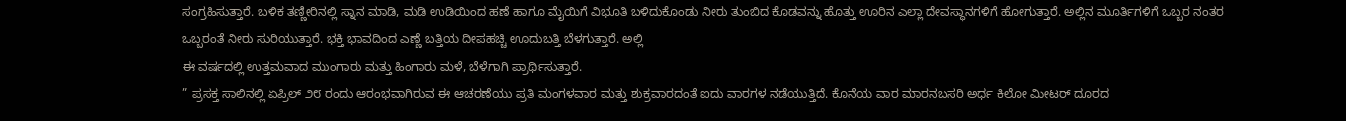ಸಂಗ್ರಹಿಸುತ್ತಾರೆ. ಬಳಿಕ ತಣ್ಣೀರಿನಲ್ಲಿ ಸ್ನಾನ ಮಾಡಿ, ಮಡಿ ಉಡಿಯಿಂದ ಹಣೆ ಹಾಗೂ ಮೈಯಿಗೆ ವಿಭೂತಿ ಬಳಿದುಕೊಂಡು ನೀರು ತುಂಬಿದ ಕೊಡವನ್ನು ಹೊತ್ತು ಊರಿನ ಎಲ್ಲಾ ದೇವಸ್ಥಾನಗಳಿಗೆ ಹೋಗುತ್ತಾರೆ. ಅಲ್ಲಿನ ಮೂರ್ತಿಗಳಿಗೆ ಒಬ್ಬರ ನಂತರ ಒಬ್ಬರಂತೆ ನೀರು ಸುರಿಯುತ್ತಾರೆ. ಭಕ್ತಿ ಭಾವದಿಂದ ಎಣ್ಣೆ ಬತ್ತಿಯ ದೀಪಹಚ್ಚಿ ಊದುಬತ್ತಿ ಬೆಳಗುತ್ತಾರೆ. ಅಲ್ಲಿ
ಈ ವರ್ಷದಲ್ಲಿ ಉತ್ತಮವಾದ ಮುಂಗಾರು ಮತ್ತು ಹಿಂಗಾರು ಮಳೆ, ಬೆಳೆಗಾಗಿ ಪ್ರಾರ್ಥಿಸುತ್ತಾರೆ.
” ಪ್ರಸಕ್ತ ಸಾಲಿನಲ್ಲಿ ಏಪ್ರಿಲ್ ೨೮ ರಂದು ಆರಂಭವಾಗಿರುವ ಈ ಆಚರಣೆಯು ಪ್ರತಿ ಮಂಗಳವಾರ ಮತ್ತು ಶುಕ್ರವಾರದಂತೆ ಐದು ವಾರಗಳ ನಡೆಯುತ್ತಿದೆ. ಕೊನೆಯ ವಾರ ಮಾರನಬಸರಿ ಅರ್ಧ ಕಿಲೋ ಮೀಟರ್ ದೂರದ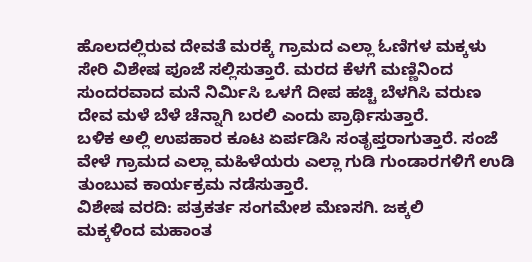ಹೊಲದಲ್ಲಿರುವ ದೇವತೆ ಮರಕ್ಕೆ ಗ್ರಾಮದ ಎಲ್ಲಾ ಓಣಿಗಳ ಮಕ್ಕಳು ಸೇರಿ ವಿಶೇಷ ಪೂಜೆ ಸಲ್ಲಿಸುತ್ತಾರೆ. ಮರದ ಕೆಳಗೆ ಮಣ್ಣಿನಿಂದ ಸುಂದರವಾದ ಮನೆ ನಿರ್ಮಿಸಿ ಒಳಗೆ ದೀಪ ಹಚ್ಚಿ ಬೆಳಗಿಸಿ ವರುಣ ದೇವ ಮಳೆ ಬೆಳೆ ಚೆನ್ನಾಗಿ ಬರಲಿ ಎಂದು ಪ್ರಾರ್ಥಿಸುತ್ತಾರೆ.
ಬಳಿಕ ಅಲ್ಲಿ ಉಪಹಾರ ಕೂಟ ಏರ್ಪಡಿಸಿ ಸಂತೃಪ್ತರಾಗುತ್ತಾರೆ. ಸಂಜೆ ವೇಳೆ ಗ್ರಾಮದ ಎಲ್ಲಾ ಮಹಿಳೆಯರು ಎಲ್ಲಾ ಗುಡಿ ಗುಂಡಾರಗಳಿಗೆ ಉಡಿ ತುಂಬುವ ಕಾರ್ಯಕ್ರಮ ನಡೆಸುತ್ತಾರೆ.
ವಿಶೇಷ ವರದಿ: ಪತ್ರಕರ್ತ ಸಂಗಮೇಶ ಮೆಣಸಗಿ. ಜಕ್ಕಲಿ
ಮಕ್ಕಳಿಂದ ಮಹಾಂತ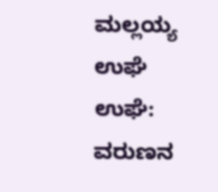ಮಲ್ಲಯ್ಯ ಉಘೆ ಉಘೆ: ವರುಣನ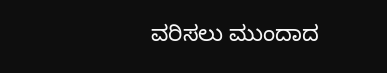ವರಿಸಲು ಮುಂದಾದ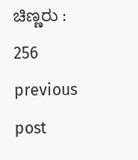ಚಿಣ್ಣರು :
256
previous post